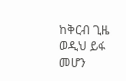ከቅርብ ጊዜ ወዲህ ይፋ መሆን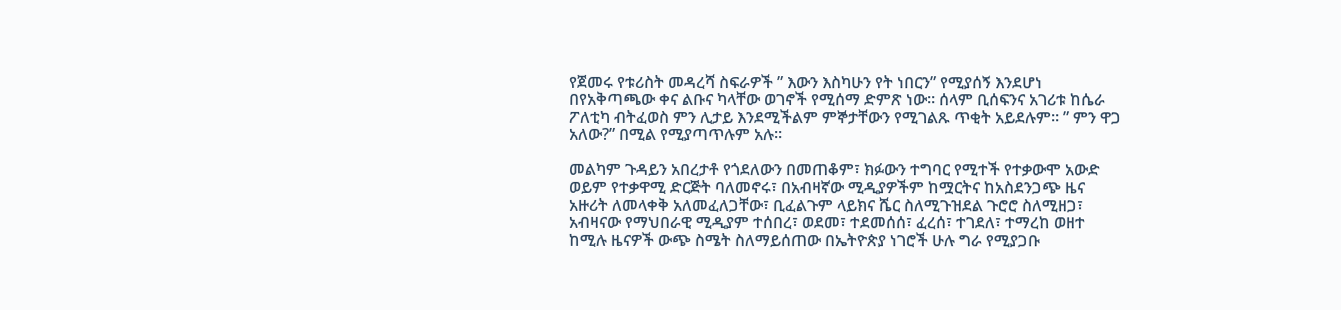የጀመሩ የቱሪስት መዳረሻ ስፍራዎች ” እውን እስካሁን የት ነበርን” የሚያሰኝ እንደሆነ በየአቅጣጫው ቀና ልቡና ካላቸው ወገኖች የሚሰማ ድምጽ ነው። ሰላም ቢሰፍንና አገሪቱ ከሴራ ፖለቲካ ብትፈወስ ምን ሊታይ እንደሚችልም ምኞታቸውን የሚገልጹ ጥቂት አይደሉም። ” ምን ዋጋ አለው?” በሚል የሚያጣጥሉም አሉ።

መልካም ጉዳይን አበረታቶ የጎደለውን በመጠቆም፣ ክፉውን ተግባር የሚተች የተቃውሞ አውድ ወይም የተቃዋሚ ድርጅት ባለመኖሩ፣ በአብዛኛው ሚዲያዎችም ከሟርትና ከአስደንጋጭ ዜና አዙሪት ለመላቀቅ አለመፈለጋቸው፣ ቢፈልጉም ላይክና ሼር ስለሚጉዝደል ጉሮሮ ስለሚዘጋ፣ አብዛናው የማህበራዊ ሚዲያም ተሰበረ፣ ወደመ፣ ተደመሰሰ፣ ፈረሰ፣ ተገደለ፣ ተማረከ ወዘተ ከሚሉ ዜናዎች ውጭ ስሜት ስለማይሰጠው በኤትዮጵያ ነገሮች ሁሉ ግራ የሚያጋቡ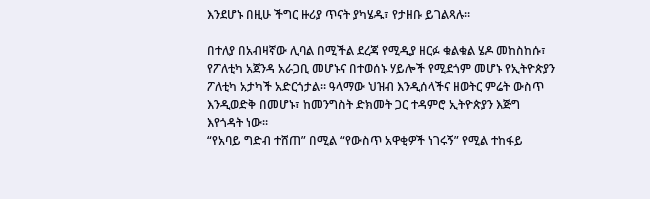እንደሆኑ በዚሁ ችግር ዙሪያ ጥናት ያካሄዱ፣ የታዘቡ ይገልጻሉ።

በተለያ በአብዛኛው ሊባል በሚችል ደረጃ የሚዲያ ዘርፉ ቁልቁል ሄዶ መከስከሱ፣ የፖለቲካ አጀንዳ አራጋቢ መሆኑና በተወሰኑ ሃይሎች የሚደጎም መሆኑ የኢትዮጵያን ፖለቲካ አታካች አድርጎታል። ዓላማው ህዝብ እንዲሰላችና ዘወትር ምሬት ውስጥ እንዲወድቅ በመሆኑ፣ ከመንግስት ድክመት ጋር ተዳምሮ ኢትዮጵያን እጅግ እየጎዳት ነው።
“የአባይ ግድብ ተሸጠ” በሚል “የውስጥ አዋቂዎች ነገሩኝ” የሚል ተከፋይ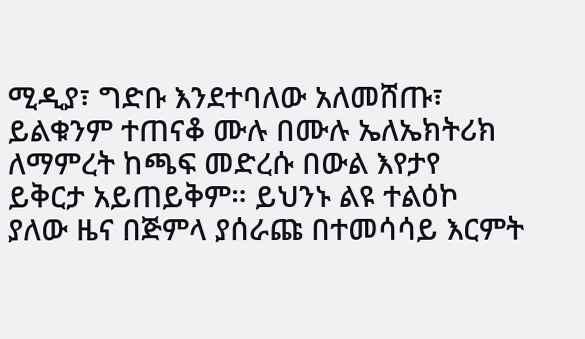ሚዲያ፣ ግድቡ እንደተባለው አለመሸጡ፣ ይልቁንም ተጠናቆ ሙሉ በሙሉ ኤለኤክትሪክ ለማምረት ከጫፍ መድረሱ በውል እየታየ ይቅርታ አይጠይቅም። ይህንኑ ልዩ ተልዕኮ ያለው ዜና በጅምላ ያሰራጩ በተመሳሳይ እርምት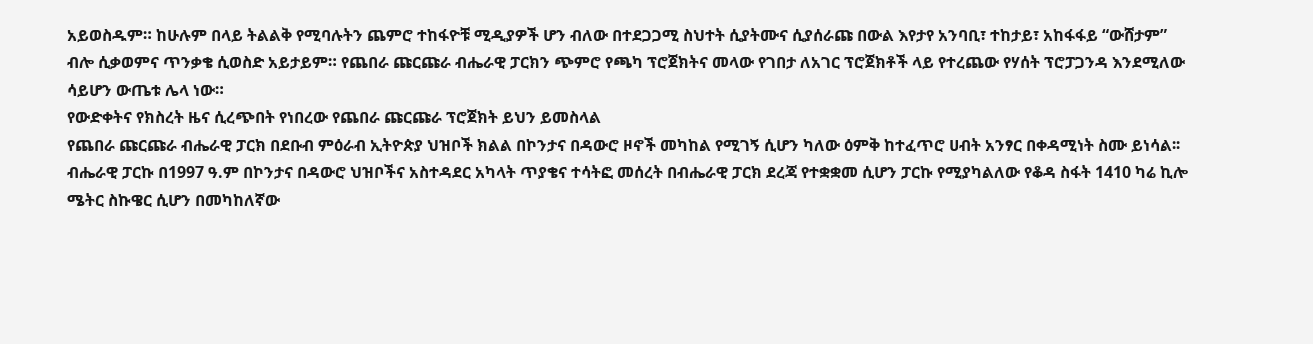አይወስዱም። ከሁሉም በላይ ትልልቅ የሚባሉትን ጨምሮ ተከፋዮቹ ሚዲያዎች ሆን ብለው በተደጋጋሚ ስህተት ሲያትሙና ሲያሰራጩ በውል እየታየ አንባቢ፣ ተከታይ፣ አከፋፋይ “ውሸታም” ብሎ ሲቃወምና ጥንቃቄ ሲወስድ አይታይም። የጨበራ ጩርጩራ ብሔራዊ ፓርክን ጭምሮ የጫካ ፕሮጀክትና መላው የገበታ ለአገር ፕሮጀክቶች ላይ የተረጨው የሃሰት ፕሮፓጋንዳ እንደሚለው ሳይሆን ውጤቱ ሌላ ነው።
የውድቀትና የክስረት ዜና ሲረጭበት የነበረው የጨበራ ጩርጩራ ፕሮጀክት ይህን ይመስላል
የጨበራ ጩርጩራ ብሔራዊ ፓርክ በደቡብ ምዕራብ ኢትዮጵያ ህዝቦች ክልል በኮንታና በዳውሮ ዞኖች መካከል የሚገኝ ሲሆን ካለው ዕምቅ ከተፈጥሮ ሀብት አንፃር በቀዳሚነት ስሙ ይነሳል፡፡
ብሔራዊ ፓርኩ በ1997 ዓ.ም በኮንታና በዳውሮ ህዝቦችና አስተዳደር አካላት ጥያቄና ተሳትፎ መሰረት በብሔራዊ ፓርክ ደረጃ የተቋቋመ ሲሆን ፓርኩ የሚያካልለው የቆዳ ስፋት 1410 ካሬ ኪሎ ሜትር ስኩዌር ሲሆን በመካከለኛው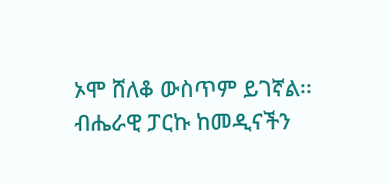ኦሞ ሸለቆ ውስጥም ይገኛል፡፡
ብሔራዊ ፓርኩ ከመዲናችን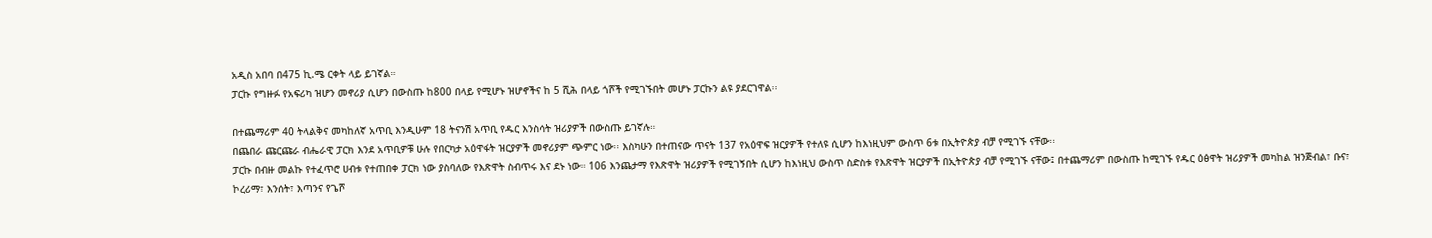አዲስ አበባ በ475 ኪ.ሜ ርቀት ላይ ይገኛል።
ፓርኩ የግዙፉ የአፍሪካ ዝሆን መኖሪያ ሲሆን በውስጡ ከ800 በላይ የሚሆኑ ዝሆኖችና ከ 5 ሺሕ በላይ ጎሾች የሚገኙበት መሆኑ ፓርኩን ልዩ ያደርገዋል፡፡

በተጨማሪም 40 ትላልቅና መካከለኛ አጥቢ እንዲሁም 18 ትናንሽ አጥቢ የዱር እንስሳት ዝሪያዎች በውስጡ ይገኛሉ።
በጨበራ ጩርጩራ ብሔራዊ ፓርክ እንደ አጥቢዎቹ ሁሉ የበርካታ አዕዋፋት ዝርያዎች መኖሪያም ጭምር ነው፡፡ እስካሁን በተጠናው ጥናት 137 የአዕዋፍ ዝርያዎች የተለዩ ሲሆን ከእነዚህም ውስጥ 6ቱ በኢትዮጵያ ብቻ የሚገኙ ናቸው፡፡
ፓርኩ በብዙ መልኩ የተፈጥሮ ሀብቱ የተጠበቀ ፓርክ ነው ያስባለው የእጽዋት ስብጥሩ እና ደኑ ነው። 106 እንጨታማ የእጽዋት ዝሪያዎች የሚገኝበት ሲሆን ከእነዚህ ውስጥ ስድስቱ የእጽዋት ዝርያዎች በኢትዮጵያ ብቻ የሚገኙ ናቸው፤ በተጨማሪም በውስጡ ከሚገኙ የዱር ዕፅዋት ዝሪያዎች መካከል ዝንጅብል፣ ቡና፣ ኮረሪማ፣ እንሰት፣ እጣንና የጌሾ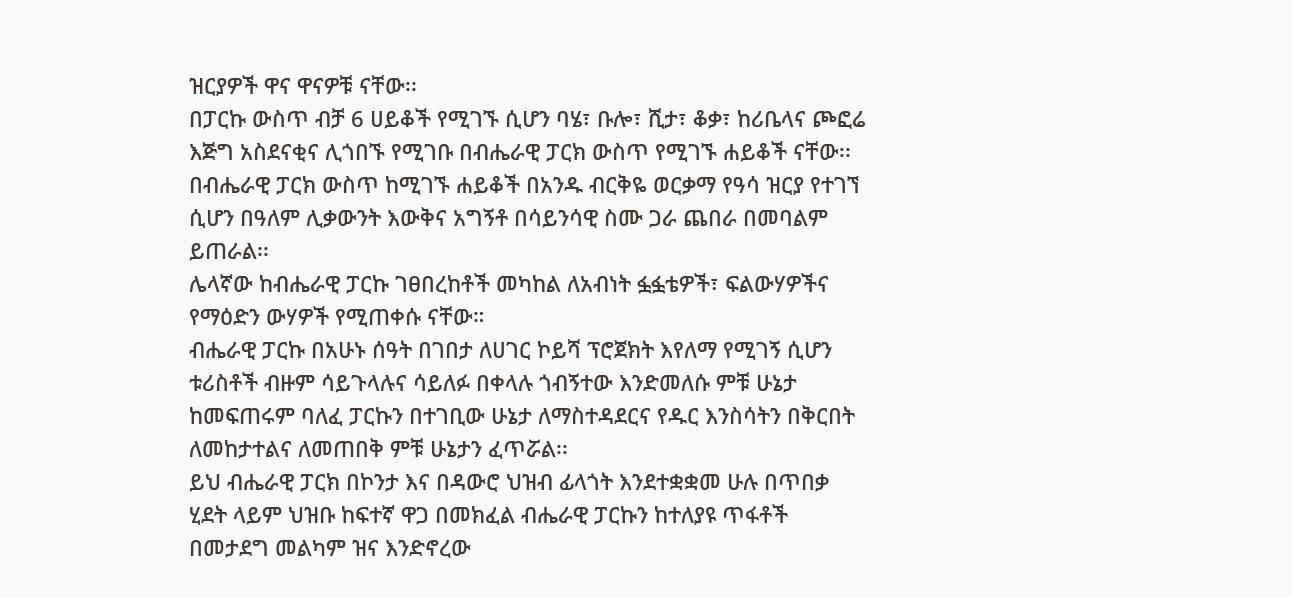ዝርያዎች ዋና ዋናዎቹ ናቸው፡፡
በፓርኩ ውስጥ ብቻ 6 ሀይቆች የሚገኙ ሲሆን ባሄ፣ ቡሎ፣ ሺታ፣ ቆቃ፣ ከሪቤላና ጮፎሬ እጅግ አስደናቂና ሊጎበኙ የሚገቡ በብሔራዊ ፓርክ ውስጥ የሚገኙ ሐይቆች ናቸው፡፡
በብሔራዊ ፓርክ ውስጥ ከሚገኙ ሐይቆች በአንዱ ብርቅዬ ወርቃማ የዓሳ ዝርያ የተገኘ ሲሆን በዓለም ሊቃውንት እውቅና አግኝቶ በሳይንሳዊ ስሙ ጋራ ጨበራ በመባልም ይጠራል፡፡
ሌላኛው ከብሔራዊ ፓርኩ ገፀበረከቶች መካከል ለአብነት ፏፏቴዎች፣ ፍልውሃዎችና የማዕድን ውሃዎች የሚጠቀሱ ናቸው።
ብሔራዊ ፓርኩ በአሁኑ ሰዓት በገበታ ለሀገር ኮይሻ ፕሮጀክት እየለማ የሚገኝ ሲሆን ቱሪስቶች ብዙም ሳይጉላሉና ሳይለፉ በቀላሉ ጎብኝተው እንድመለሱ ምቹ ሁኔታ ከመፍጠሩም ባለፈ ፓርኩን በተገቢው ሁኔታ ለማስተዳደርና የዱር እንስሳትን በቅርበት ለመከታተልና ለመጠበቅ ምቹ ሁኔታን ፈጥሯል፡፡
ይህ ብሔራዊ ፓርክ በኮንታ እና በዳውሮ ህዝብ ፊላጎት እንደተቋቋመ ሁሉ በጥበቃ ሂደት ላይም ህዝቡ ከፍተኛ ዋጋ በመክፈል ብሔራዊ ፓርኩን ከተለያዩ ጥፋቶች በመታደግ መልካም ዝና እንድኖረው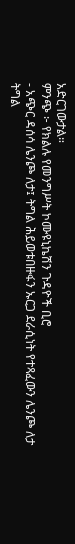አድርገውታል።
ምንጭ ፦ የክልሉ የመንግሥት ኮሙዩኒኬሽን ጉዳዮች ቢሮ
- አጭር ዳሰሳ ሌንጮ ለታ፤ ትግል ሕይወቱበዙፋን ኡርጋ ደራሲነት የተጻፈውን ሌንጮ ለታ ትግል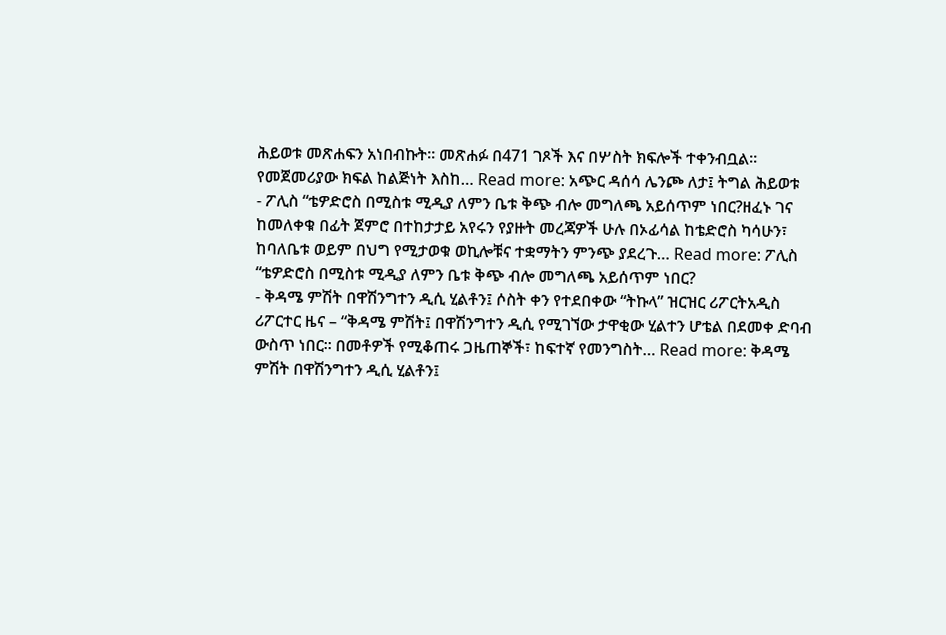ሕይወቱ መጽሐፍን አነበብኩት። መጽሐፉ በ471 ገጾች እና በሦስት ክፍሎች ተቀንብቧል። የመጀመሪያው ክፍል ከልጅነት እስከ… Read more: አጭር ዳሰሳ ሌንጮ ለታ፤ ትግል ሕይወቱ
- ፖሊስ “ቴዎድሮስ በሚስቱ ሚዲያ ለምን ቤቱ ቅጭ ብሎ መግለጫ አይሰጥም ነበር?ዘፈኑ ገና ከመለቀቁ በፊት ጀምሮ በተከታታይ አየሩን የያዙት መረጃዎች ሁሉ በኦፊሳል ከቴድሮስ ካሳሁን፣ ከባለቤቱ ወይም በህግ የሚታወቁ ወኪሎቹና ተቋማትን ምንጭ ያደረጉ… Read more: ፖሊስ “ቴዎድሮስ በሚስቱ ሚዲያ ለምን ቤቱ ቅጭ ብሎ መግለጫ አይሰጥም ነበር?
- ቅዳሜ ምሽት በዋሽንግተን ዲሲ ሂልቶን፤ ሶስት ቀን የተደበቀው “ትኩላ” ዝርዝር ሪፖርትአዲስ ሪፖርተር ዜና – “ቅዳሜ ምሽት፤ በዋሽንግተን ዲሲ የሚገኘው ታዋቂው ሂልተን ሆቴል በደመቀ ድባብ ውስጥ ነበር። በመቶዎች የሚቆጠሩ ጋዜጠኞች፣ ከፍተኛ የመንግስት… Read more: ቅዳሜ ምሽት በዋሽንግተን ዲሲ ሂልቶን፤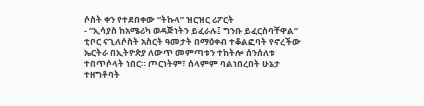ሶስት ቀን የተደበቀው “ትኩላ” ዝርዝር ሪፖርት
- “ኢሳያስ ከአሜሪካ ወዳጅነትን ይፈራሉ፤ ግንቡ ይፈርስባቸዋል” ቲቦር ናጊለሶስት አስርት ዓመታት በማዕቀብ ተቆልፎባት የኖረችው ኤርትራ በኢትዮጵያ ለውጥ መምጣቱን ተከትሎ ሰንሰለቱ ተበጥሶላት ነበር። ጦርነትም፣ ሰላምም ባልነበረበት ሁኔታ ተዘግቶባት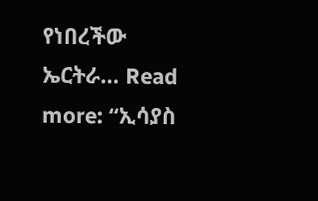የነበረችው ኤርትራ… Read more: “ኢሳያስ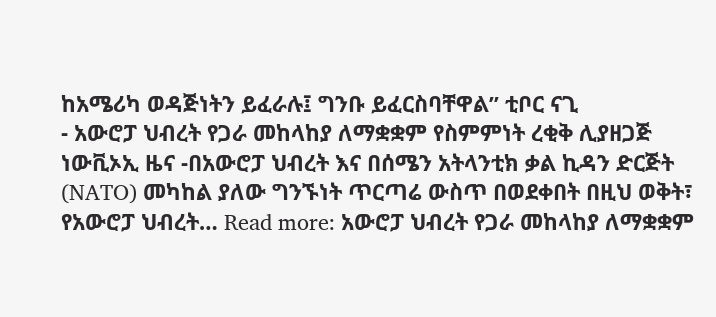ከአሜሪካ ወዳጅነትን ይፈራሉ፤ ግንቡ ይፈርስባቸዋል” ቲቦር ናጊ
- አውሮፓ ህብረት የጋራ መከላከያ ለማቋቋም የስምምነት ረቂቅ ሊያዘጋጅ ነውቪኦኢ ዜና -በአውሮፓ ህብረት እና በሰሜን አትላንቲክ ቃል ኪዳን ድርጅት (NATO) መካከል ያለው ግንኙነት ጥርጣሬ ውስጥ በወደቀበት በዚህ ወቅት፣ የአውሮፓ ህብረት… Read more: አውሮፓ ህብረት የጋራ መከላከያ ለማቋቋም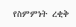የስምምነት ረቂቅ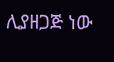ሊያዘጋጅ ነው